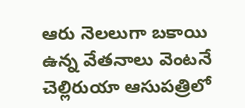ఆరు నెలలుగా బకాయి ఉన్న వేతనాలు వెంటనే చెల్లిరుయా ఆసుపత్రిలో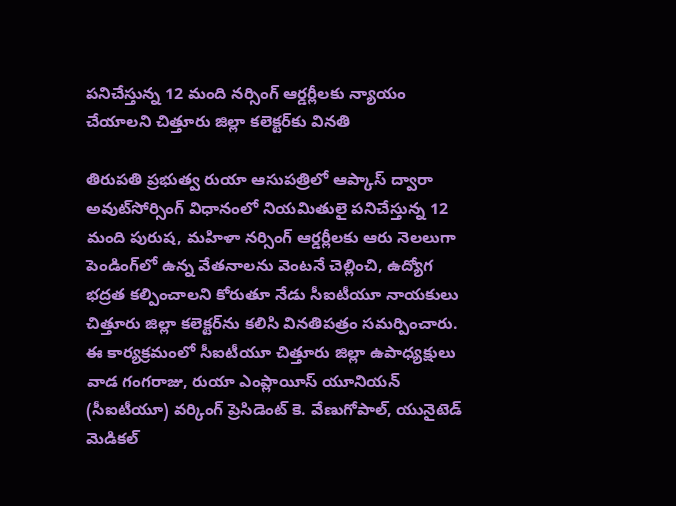పనిచేస్తున్న 12 మంది నర్సింగ్ ఆర్డర్లీలకు న్యాయం చేయాలని చిత్తూరు జిల్లా కలెక్టర్‌కు వినతి

తిరుపతి ప్రభుత్వ రుయా ఆసుపత్రిలో ఆప్కాస్ ద్వారా అవుట్‌సోర్సింగ్ విధానంలో నియమితులై పనిచేస్తున్న 12 మంది పురుష, మహిళా నర్సింగ్ ఆర్డర్లీలకు ఆరు నెలలుగా పెండింగ్‌లో ఉన్న వేతనాలను వెంటనే చెల్లించి, ఉద్యోగ భద్రత కల్పించాలని కోరుతూ నేడు సీఐటీయూ నాయకులు చిత్తూరు జిల్లా కలెక్టర్‌ను కలిసి వినతిపత్రం సమర్పించారు. ఈ కార్యక్రమంలో సీఐటీయూ చిత్తూరు జిల్లా ఉపాధ్యక్షులు వాడ గంగరాజు, రుయా ఎంప్లాయీస్ యూనియన్ (సీఐటీయూ) వర్కింగ్ ప్రెసిడెంట్ కె. వేణుగోపాల్, యునైటెడ్ మెడికల్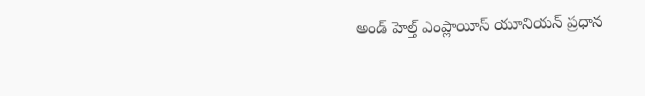అండ్ హెల్త్ ఎంప్లాయీస్ యూనియన్ ప్రధాన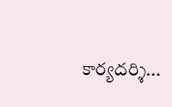కార్యదర్శి...